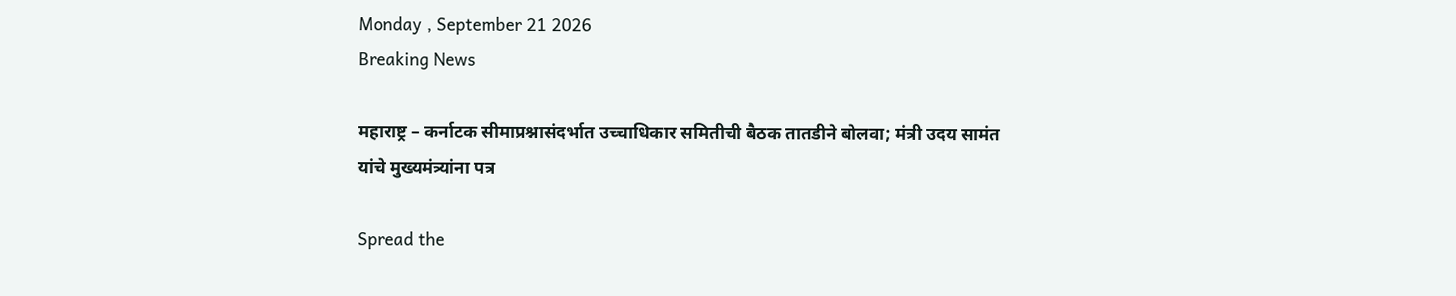Monday , September 21 2026
Breaking News

महाराष्ट्र – कर्नाटक सीमाप्रश्नासंदर्भात उच्चाधिकार समितीची बैठक तातडीने बोलवा; मंत्री उदय सामंत यांचे मुख्यमंत्र्यांना पत्र

Spread the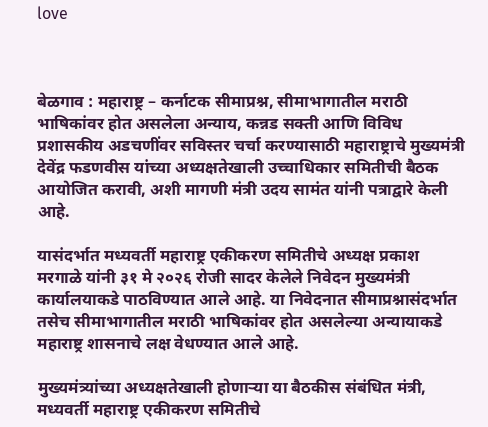love



बेळगाव : महाराष्ट्र – कर्नाटक सीमाप्रश्न, सीमाभागातील मराठी भाषिकांवर होत असलेला अन्याय, कन्नड सक्ती आणि विविध प्रशासकीय अडचणींवर सविस्तर चर्चा करण्यासाठी महाराष्ट्राचे मुख्यमंत्री देवेंद्र फडणवीस यांच्या अध्यक्षतेखाली उच्चाधिकार समितीची बैठक आयोजित करावी, अशी मागणी मंत्री उदय सामंत यांनी पत्राद्वारे केली आहे.

यासंदर्भात मध्यवर्ती महाराष्ट्र एकीकरण समितीचे अध्यक्ष प्रकाश मरगाळे यांनी ३१ मे २०२६ रोजी सादर केलेले निवेदन मुख्यमंत्री कार्यालयाकडे पाठविण्यात आले आहे. या निवेदनात सीमाप्रश्नासंदर्भात तसेच सीमाभागातील मराठी भाषिकांवर होत असलेल्या अन्यायाकडे महाराष्ट्र शासनाचे लक्ष वेधण्यात आले आहे.

मुख्यमंत्र्यांच्या अध्यक्षतेखाली होणाऱ्या या बैठकीस संबंधित मंत्री, मध्यवर्ती महाराष्ट्र एकीकरण समितीचे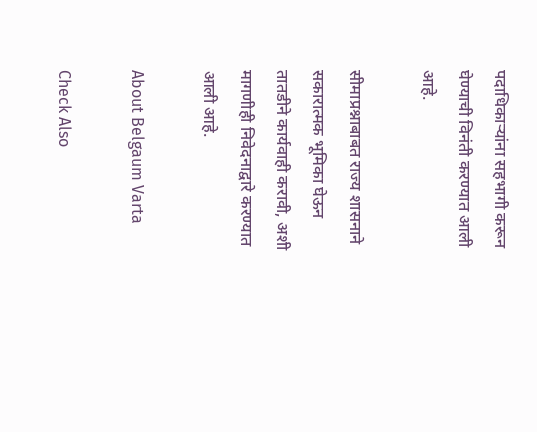पदाधिकाऱ्यांना सहभागी करून घेण्याची विनंती करण्यात आली आहे.

सीमाप्रश्नाबाबत राज्य शासनाने सकारात्मक भूमिका घेऊन तातडीने कार्यवाही करावी, अशी मागणीही निवेदनाद्वारे करण्यात आली आहे.

About Belgaum Varta

Check Also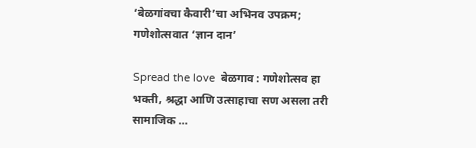‘बेळगांवचा कैवारी’चा अभिनव उपक्रम; गणेशोत्सवात ‘ज्ञान दान’

Spread the love  बेळगाव : गणेशोत्सव हा भक्ती, श्रद्धा आणि उत्साहाचा सण असला तरी सामाजिक …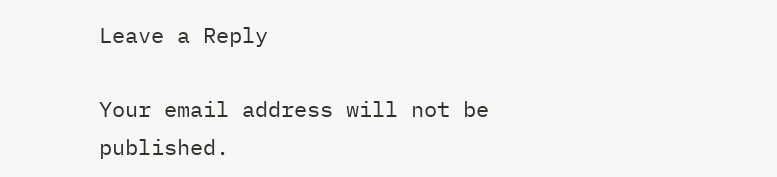Leave a Reply

Your email address will not be published.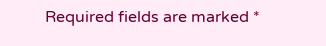Required fields are marked *